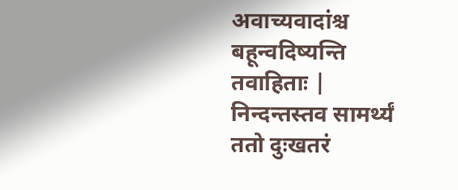अवाच्यवादांश्च बहून्वदिष्यन्ति तवाहिताः | निन्दन्तस्तव सामर्थ्यं ततो दुःखतरं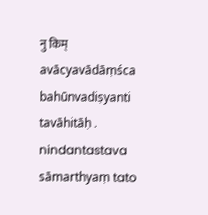नु किम्
avācyavādāṃśca bahūnvadiṣyanti tavāhitāḥ . nindantastava sāmarthyaṃ tato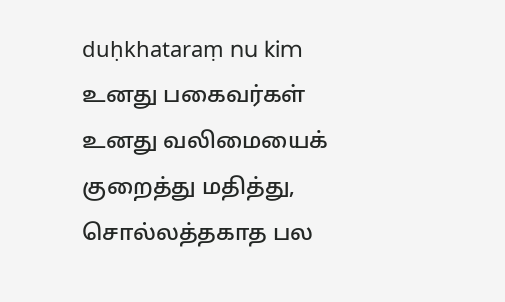duḥkhataraṃ nu kim
உனது பகைவர்கள் உனது வலிமையைக் குறைத்து மதித்து, சொல்லத்தகாத பல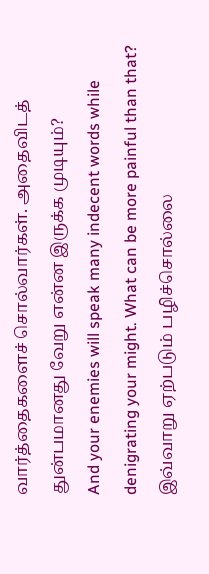வார்த்தைகளைச் சொல்வார்கள். அதைவிடத் துன்பமானது வேறு என்ன இருக்க முடியும்?
And your enemies will speak many indecent words while denigrating your might. What can be more painful than that?
இவ்வாறு ஏற்படும் பழிச்சொல்லை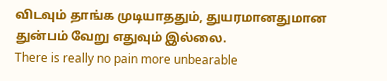விடவும் தாங்க முடியாததும், துயரமானதுமான துன்பம் வேறு எதுவும் இல்லை.
There is really no pain more unbearable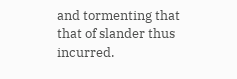and tormenting that that of slander thus incurred.